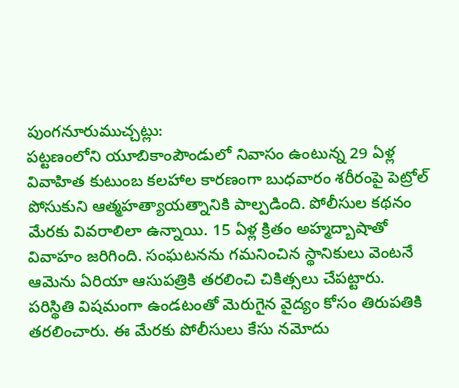పుంగనూరుముచ్చట్లు:
పట్టణంలోని యూబికాంపౌండులో నివాసం ఉంటున్న 29 ఏళ్ల వివాహిత కుటుంబ కలహాల కారణంగా బుధవారం శరీరంపై పెట్రోల్ పోసుకుని ఆత్మహత్యాయత్నానికి పాల్పడింది. పోలీసుల కథనం మేరకు వివరాలిలా ఉన్నాయి. 15 ఏళ్ల క్రితం అహ్మద్బాషాతో వివాహం జరిగింది. సంఘటనను గమనించిన స్థానికులు వెంటనే ఆమెను ఏరియా ఆసుపత్రికి తరలించి చికిత్సలు చేపట్టారు. పరిస్థితి విషమంగా ఉండటంతో మెరుగైన వైద్యం కోసం తిరుపతికి తరలించారు. ఈ మేరకు పోలీసులు కేసు నమోదు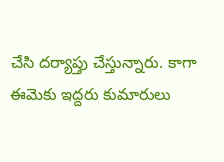చేసి దర్యాప్తు చేస్తున్నారు. కాగా ఈమెకు ఇద్దరు కుమారులు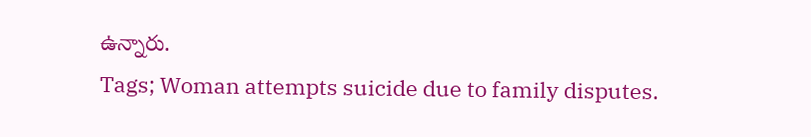ఉన్నారు.
Tags; Woman attempts suicide due to family disputes.